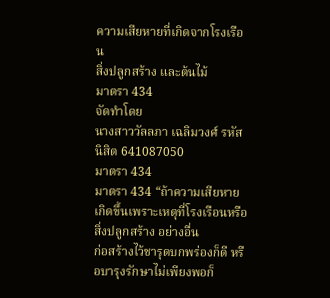ความเสียหายที่เกิดจากโรงเรือน
สิ่งปลูกสร้าง และต้นไม้
มาตรา 434
จัดทำโดย
นางสาววัลลภา เฉลิมวงศ์ รหัสนิสิต 641087050
มาตรา 434
มาตรา 434 “ถ้าความเสียหายเกิดขึ้นเพราะเหตุที่โรงเรือนหรือสิ่งปลูกสร้าง อย่างอื่น
ก่อสร้างไว้ชารุดบกพร่องก็ดี หรือบารุงรักษาไม่เพียงพอก็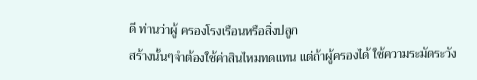ดี ท่านว่าผู้ ครองโรงเรือนหรือสิ่งปลูก
สร้างนั้นๆจำต้องใช้ค่าสินไหมทดแทน แต่ถ้าผู้ครองได้ ใช้ความระมัดระวัง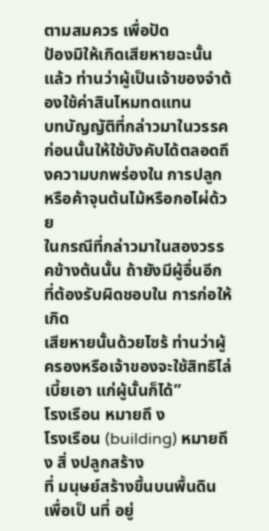ตามสมควร เพื่อปัด
ป้องมิให้เกิดเสียหายฉะนั้นแล้ว ท่านว่าผู้เป็นเจ้าของจำต้องใช้ค่าสินไหมทดแทน
บทบัญญัติที่กล่าวมาในวรรคก่อนนั้นให้ใช้บังคับได้ตลอดถึงความบกพร่องใน การปลูก
หรือค้าจุนต้นไม้หรือกอไผ่ด้วย
ในกรณีที่กล่าวมาในสองวรรคข้างต้นนั้น ถ้ายังมีผู้อื่นอีกที่ต้องรับผิดชอบใน การก่อให้เกิด
เสียหายนั้นด้วยไซร้ ท่านว่าผู้ครองหรือเจ้าของจะใช้สิทธิไล่เบี้ยเอา แก่ผู้นั้นก็ได้”
โรงเรือน หมายถึ ง
โรงเรือน (building) หมายถึง สิ่ งปลูกสร้าง
ที่ มนุษย์สร้างขึ้นบนพื้นดิน เพื่อเป็ นที่ อยู่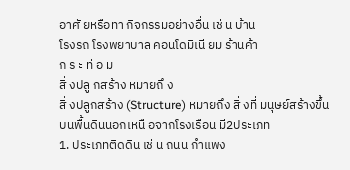อาศั ยหรือทา กิจกรรมอย่างอื่น เช่ น บ้าน
โรงรถ โรงพยาบาล คอนโดมิเนี ยม ร้านค้า
ก ร ะ ท่ อ ม
สิ่ งปลู กสร้าง หมายถึ ง
สิ่ งปลูกสร้าง (Structure) หมายถึง สิ่ งที่ มนุษย์สร้างขึ้น
บนพื้นดินนอกเหนื อจากโรงเรือน มี2ประเภท
1. ประเภทติดดิน เช่ น ถนน กำแพง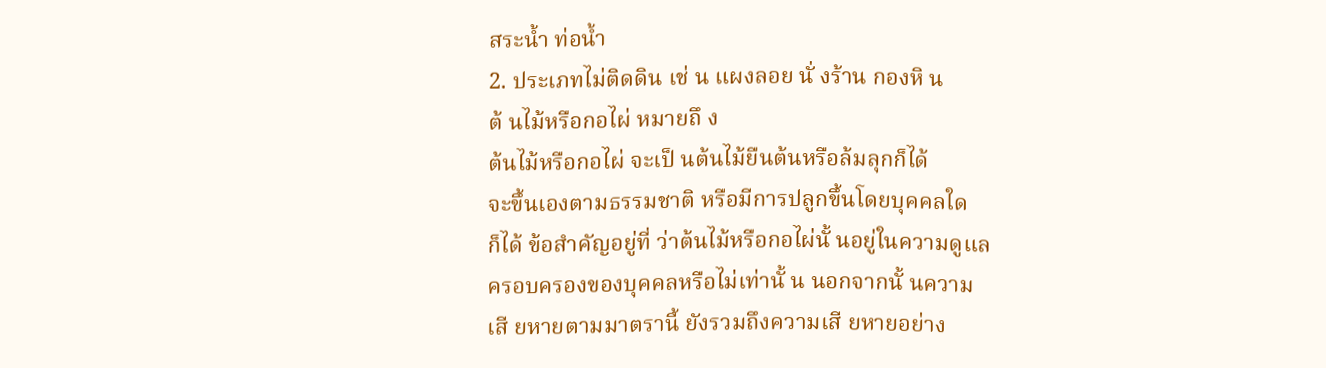สระน้ำ ท่อน้ำ
2. ประเภทไม่ติดดิน เช่ น แผงลอย นั่ งร้าน กองหิ น
ต้ นไม้หรือกอไผ่ หมายถึ ง
ต้นไม้หรือกอไผ่ จะเป็ นต้นไม้ยืนต้นหรือล้มลุกก็ได้
จะขึ้นเองตามธรรมชาติ หรือมีการปลูกขึ้นโดยบุคคลใด
ก็ได้ ข้อสำคัญอยู่ที่ ว่าต้นไม้หรือกอไผ่นั้ นอยู่ในความดูแล
ครอบครองของบุคคลหรือไม่เท่านั้ น นอกจากนั้ นความ
เสี ยหายตามมาตรานี้ ยังรวมถึงความเสี ยหายอย่าง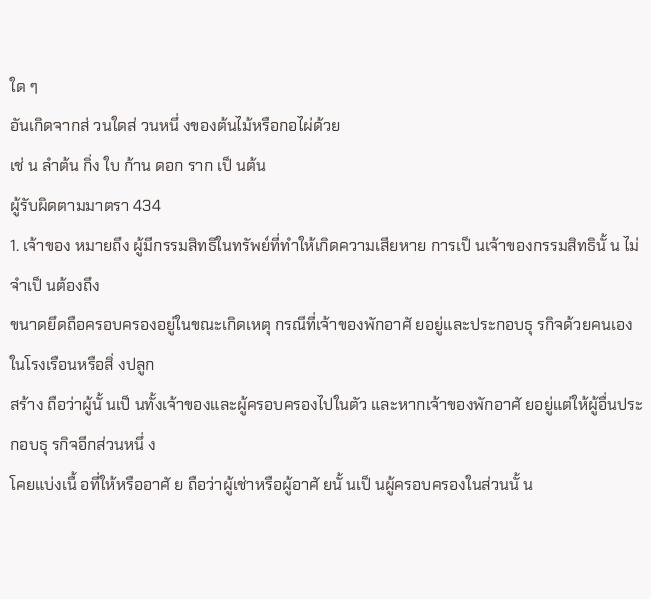ใด ๆ
อันเกิดจากส่ วนใดส่ วนหนึ่ งของต้นไม้หรือกอไผ่ด้วย
เช่ น ลำต้น กิ่ง ใบ ก้าน ดอก ราก เป็ นต้น
ผู้รับผิดตามมาตรา 434
1. เจ้าของ หมายถึง ผู้มีกรรมสิทธิในทรัพย์ที่ทำให้เกิดความเสียหาย การเป็ นเจ้าของกรรมสิทธินั้ น ไม่จำเป็ นต้องถึง
ขนาดยึดถือครอบครองอยู่ในขณะเกิดเหตุ กรณีที่เจ้าของพักอาศั ยอยู่และประกอบธุ รกิจด้วยคนเองในโรงเรือนหรือสิ่ งปลูก
สร้าง ถือว่าผู้นั้ นเป็ นทั้งเจ้าของและผู้ครอบครองไปในตัว และหากเจ้าของพักอาศั ยอยู่แต่ให้ผู้อื่นประกอบธุ รกิจอีกส่วนหนึ่ ง
โคยแบ่งเนื้ อที่ให้หรืออาศั ย ถือว่าผู้เช่าหรือผู้อาศั ยนั้ นเป็ นผู้ครอบครองในส่วนนั้ น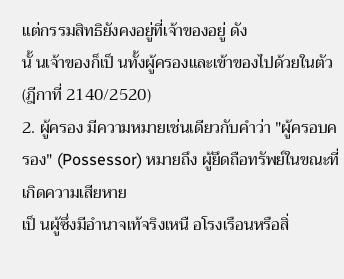แต่กรรมสิทธิยังคงอยู่ที่เจ้าของอยู่ ดัง
นั้ นเจ้าของก็เป็ นทั้งผู้ครองและเข้าของไปด้วยในตัว (ฎีกาที่ 2140/2520)
2. ผู้ครอง มีความหมายเช่นเดียวกับคำว่า "ผู้ครอบครอง" (Possessor) หมายถึง ผู้ยึดถือทรัพย์ในขณะที่เกิดความเสียหาย
เป็ นผู้ซึ่งมีอำนาจเท้จริงเหนื อโรงเรือนหรือสิ่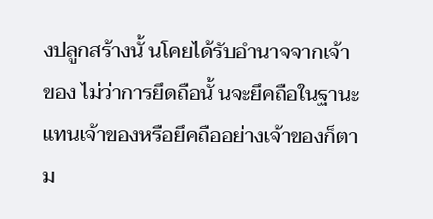งปลูกสร้างนั้ นโคยได้รับอำนาจจากเจ้าของ ไม่ว่าการยึดถือนั้ นจะยึคถือในฐานะ
แทนเจ้าของหรือยึคถืออย่างเจ้าของก็ตาม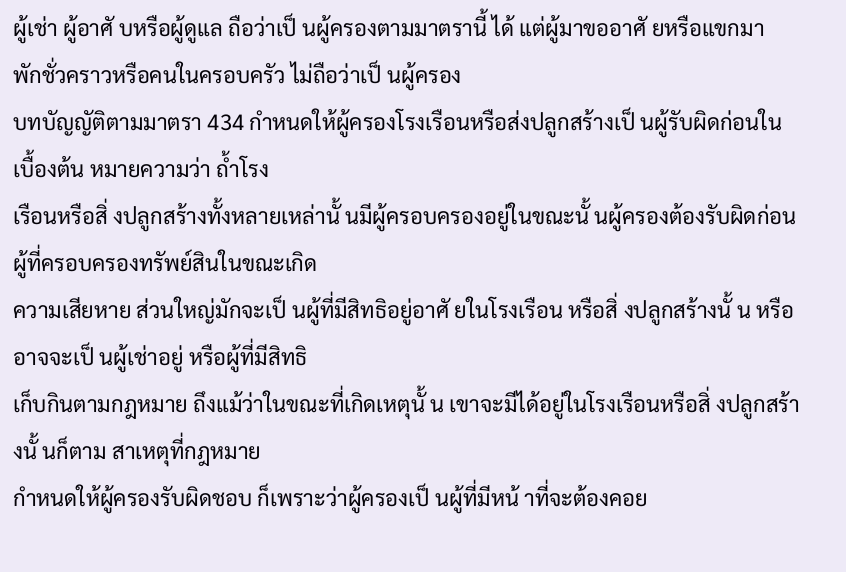ผู้เช่า ผู้อาศั บหรือผู้ดูแล ถือว่าเป็ นผู้ครองตามมาตรานี้ ได้ แต่ผู้มาขออาศั ยหรือแขกมา
พักชั่วคราวหรือคนในครอบครัว ไม่ถือว่าเป็ นผู้ครอง
บทบัญญัติตามมาตรา 434 กำหนดให้ผู้ครองโรงเรือนหรือส่งปลูกสร้างเป็ นผู้รับผิดก่อนในเบื้องต้น หมายความว่า ถ้ำโรง
เรือนหรือสิ่ งปลูกสร้างทั้งหลายเหล่านั้ นมีผู้ครอบครองอยู่ในขณะนั้ นผู้ครองต้องรับผิดก่อน ผู้ที่ครอบครองทรัพย์สินในขณะเกิด
ความเสียหาย ส่วนใหญ่มักจะเป็ นผู้ที่มีสิทธิอยู่อาศั ยในโรงเรือน หรือสิ่ งปลูกสร้างนั้ น หรืออาจจะเป็ นผู้เช่าอยู่ หรือผู้ที่มีสิทธิ
เก็บกินตามกฎหมาย ถึงแม้ว่าในขณะที่เกิดเหตุนั้ น เขาจะมีได้อยู่ในโรงเรือนหรือสิ่ งปลูกสร้างนั้ นก็ตาม สาเหตุที่กฎหมาย
กำหนดให้ผู้ครองรับผิดชอบ ก็เพราะว่าผู้ครองเป็ นผู้ที่มีหน้ าที่จะต้องคอย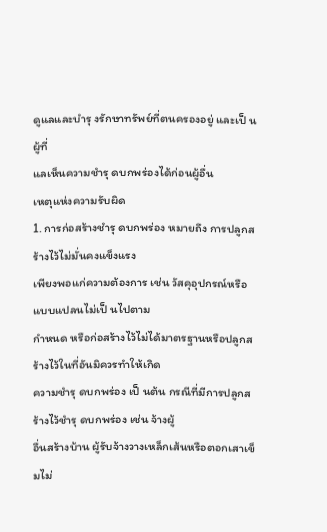ดูแลและบำรุ งรักษาทรัพย์ที่ตนครองอยู่ และเป็ นผู้ที่
แลเห็นความชำรุ ดบกพร่องได้ก่อนผู้อื่น
เหตุแห่งความรับผิด
1. การก่อสร้างชำรุ ดบกพร่อง หมายถึง การปลูกสร้างไว้ไม่มั่นคงแข็งแรง
เพียงพอแก่ความต้องการ เช่น วัสคุอุปกรณ์หรือแบบแปลนไม่เป็ นไปตาม
กำหนด หรือก่อสร้างไว้ไม่ได้มาตรฐานหรือปลูกสร้างไว้ในที่อันมิควรทำให้เกิด
ความชำรุ ดบกพร่อง เป็ นต้น กรณีที่มีการปลูกสร้างไว้ชำรุ ดบกพร่อง เช่น จ้างผู้
อื่นสร้างบ้าน ผู้รับจ้างวางเหล็กเส้นหรือตอกเสาเข็มไม่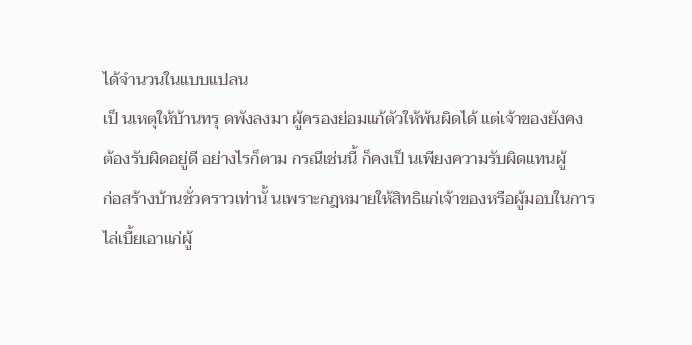ได้จำนวนในแบบแปลน
เป็ นเหตุให้บ้านทรุ ดพังลงมา ผู้ครองย่อมแก้ตัวให้พ้นผิดได้ แต่เจ้าของยังคง
ต้องรับผิดอยู่ดี อย่างไรก็ตาม กรณีเช่นนี้ ก็คงเป็ นเพียงความรับผิดแทนผู้
ก่อสร้างบ้านชั่วคราวเท่านั้ นเพราะกฎหมายให้สิทธิแก่เจ้าของหรือผู้มอบในการ
ไล่เบี้ยเอาแก่ผู้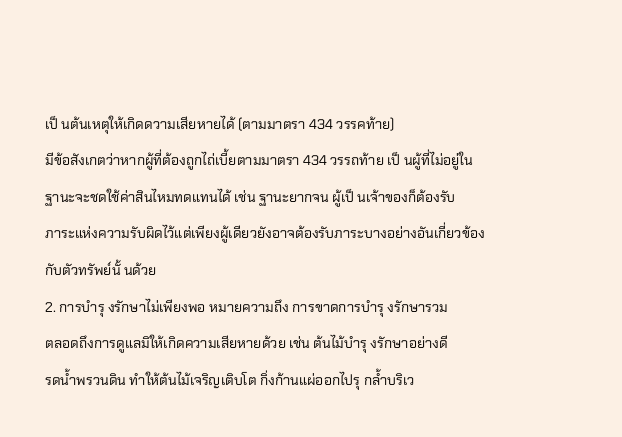เป็ นต้นเหตุให้เกิดดวามเสียหายได้ (ตามมาตรา 434 วรรคท้าย)
มีข้อสังเกตว่าหากผู้ที่ต้องถูกไถ่เบี้ยตามมาตรา 434 วรรถท้าย เป็ นผู้ที่ไม่อยู่ใน
ฐานะจะชดใช้ค่าสินไหมทดแทนได้ เช่น ฐานะยากจน ผู้เป็ นเจ้าของก็ต้องรับ
ภาระแห่งความรับผิดไว้แต่เพียงผู้เดียวยังอาจต้องรับภาระบางอย่างอันเกี่ยวข้อง
กับตัวทรัพย์นั้ นด้วย
2. การบำรุ งรักษาไม่เพียงพอ หมายความถึง การขาดการบำรุ งรักษารวม
ตลอดถึงการดูแลมิให้เกิดความเสียหายด้วย เช่น ต้นไม้บำรุ งรักษาอย่างดี
รดน้ำพรวนดิน ทำให้ต้นไม้เจริญเติบโต กิ่งก้านแผ่ออกไปรุ กล้ำบริเว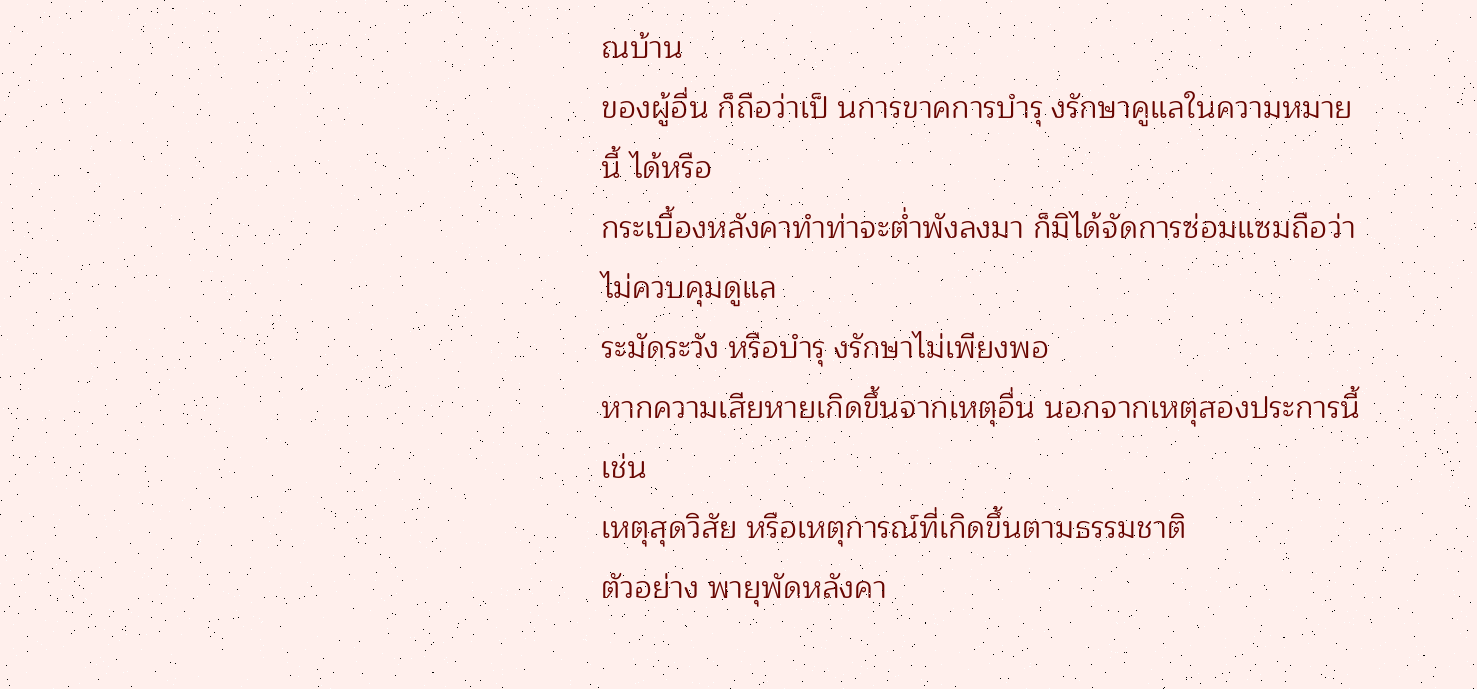ณบ้าน
ของผู้อื่น ก็ถือว่าเป็ นการขาคการบำรุ งรักษาคูแลในความหมายนี้ ได้หรือ
กระเบื้องหลังคาทำท่าจะต่ำพังลงมา ก็มิได้จัดการซ่อมแซมถือว่าไม่ควบคุมดูแล
ระมัดระวัง หรือบำรุ งรักษาไม่เพียงพอ
หากความเสียหายเกิดขึ้นจากเหตุอื่น นอกจากเหตุสองประการนี้ เช่น
เหตุสุดวิสัย หรือเหตุการณ์ที่เกิดขึ้นตามธรรมชาติ
ตัวอย่าง พายุพัดหลังคา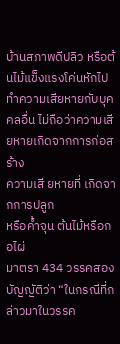บ้านสภาพดีปลิว หรือต้นไม้แข็งแรงโค่นหักไป
ทำความเสียหายกับบุคคลอื่น ไม่ถือว่าความเสียหายเกิดจากการก่อสร้าง
ความเสี ยหายที่ เกิดจากการปลูก
หรือค้ำจุน ต้นไม้หรือกอไผ่
มาตรา 434 วรรคสอง บัญญัติว่า “ในกรณีที่กล่าวมาในวรรค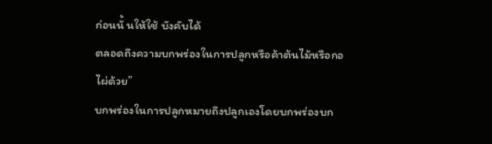ก่อนนั้ นให้ใช้ บังคับได้
ตลอดถึงความบกพร่องในการปลูกหรือค้าต้นไม้หรือกอไผ่ด้วย”
บกพร่องในการปลูกหมายถึงปลูกเองโดยบกพร่องบก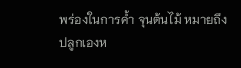พร่องในการค้ำ จุนต้นไม้ หมายถึง
ปลูกเองห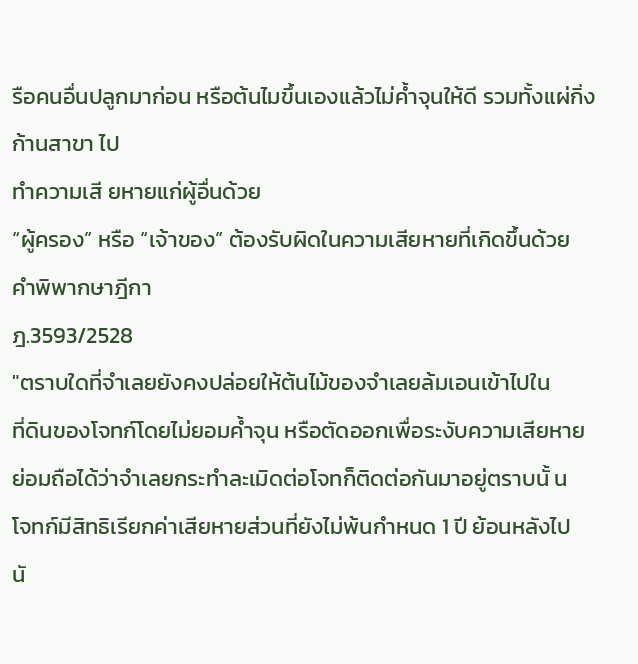รือคนอื่นปลูกมาก่อน หรือต้นไมขึ้นเองแล้วไม่ค้ำจุนให้ดี รวมทั้งแผ่กิ่งก้านสาขา ไป
ทำความเสี ยหายแก่ผู้อื่นด้วย
“ผู้ครอง” หรือ “เจ้าของ” ต้องรับผิดในความเสียหายที่เกิดขึ้นด้วย
คำพิพากษาฎีกา
ฎ.3593/2528
"ตราบใดที่จำเลยยังคงปล่อยให้ต้นไม้ของจำเลยล้มเอนเข้าไปใน
ที่ดินของโจทก์โดยไม่ยอมค้ำจุน หรือตัดออกเพื่อระงับความเสียหาย
ย่อมถือได้ว่าจำเลยกระทำละเมิดต่อโจทก็ติดต่อกันมาอยู่ตราบนั้ น
โจทก์มีสิทธิเรียกค่าเสียหายส่วนที่ยังไม่พ้นกำหนด 1 ปี ย้อนหลังไป
นั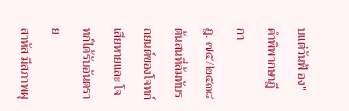บแต่วันฟ้ อง"
คำพิพากษาฎีกา
ฎ. ๗๕/๒๕๓๘
ต้นสนที่ล้มทับรถยนต์ของโจทก์เสียหายและ โจทก์ได้รับอันตราย
สาหัส มีสภาพผุ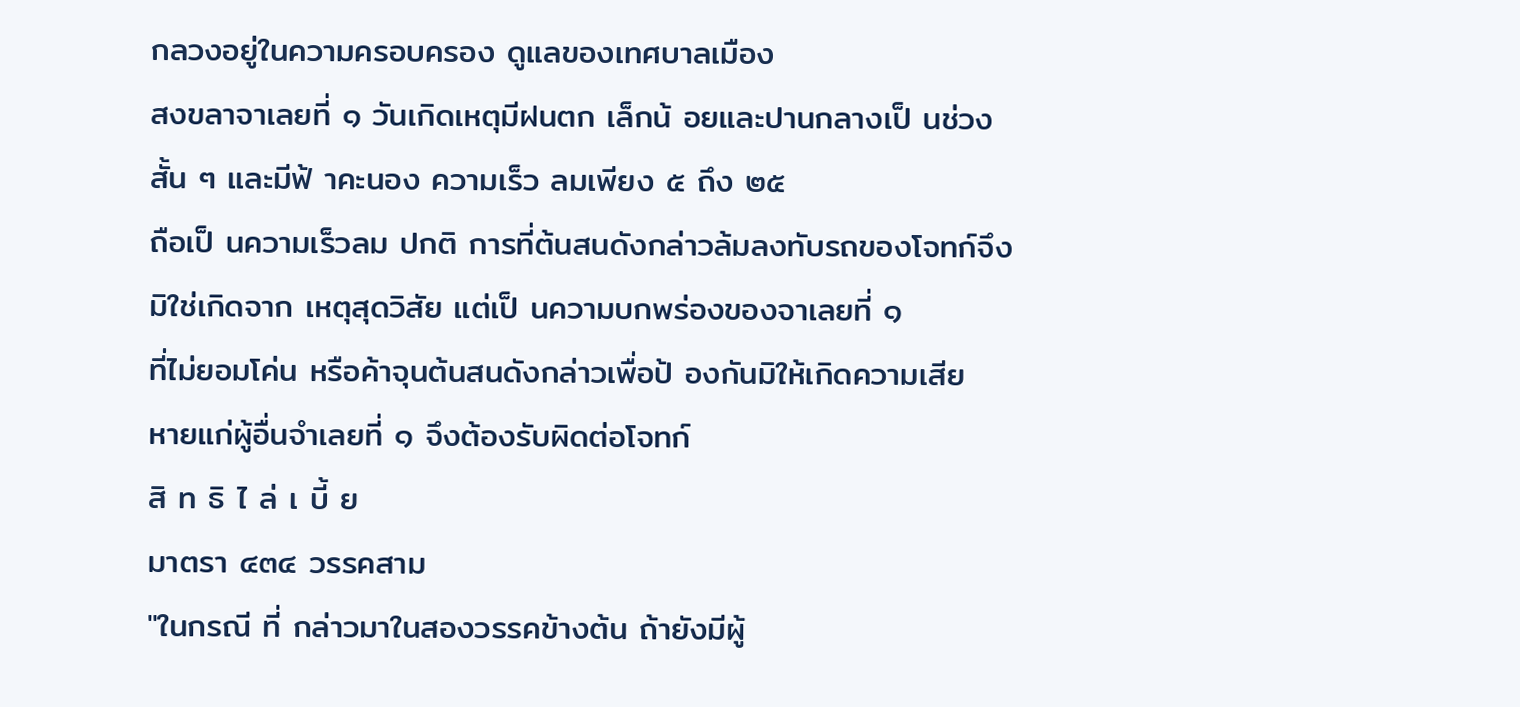กลวงอยู่ในความครอบครอง ดูแลของเทศบาลเมือง
สงขลาจาเลยที่ ๑ วันเกิดเหตุมีฝนตก เล็กน้ อยและปานกลางเป็ นช่วง
สั้น ๆ และมีฟ้ าคะนอง ความเร็ว ลมเพียง ๕ ถึง ๒๕
ถือเป็ นความเร็วลม ปกติ การที่ต้นสนดังกล่าวล้มลงทับรถของโจทก์จึง
มิใช่เกิดจาก เหตุสุดวิสัย แต่เป็ นความบกพร่องของจาเลยที่ ๑
ที่ไม่ยอมโค่น หรือค้าจุนต้นสนดังกล่าวเพื่อป้ องกันมิให้เกิดความเสีย
หายแก่ผู้อื่นจำเลยที่ ๑ จึงต้องรับผิดต่อโจทก์
สิ ท ธิ ไ ล่ เ บี้ ย
มาตรา ๔๓๔ วรรคสาม
"ในกรณี ที่ กล่าวมาในสองวรรคข้างต้น ถ้ายังมีผู้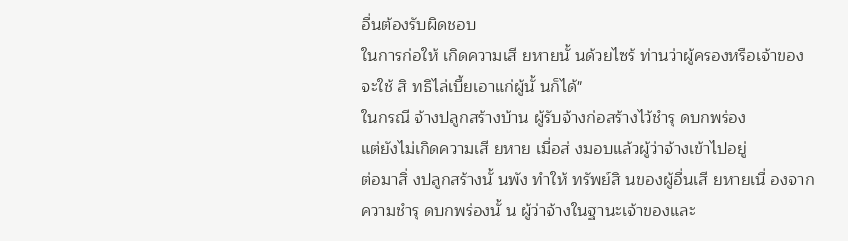อื่นต้องรับผิดชอบ
ในการก่อให้ เกิดความเสี ยหายนั้ นด้วยไซร้ ท่านว่าผู้ครองหรือเจ้าของ
จะใช้ สิ ทธิไล่เบี้ยเอาแก่ผู้นั้ นก็ได้"
ในกรณี จ้างปลูกสร้างบ้าน ผู้รับจ้างก่อสร้างไว้ชำรุ ดบกพร่อง
แต่ยังไม่เกิดความเสี ยหาย เมื่อส่ งมอบแล้วผู้ว่าจ้างเข้าไปอยู่
ต่อมาสิ่ งปลูกสร้างนั้ นพัง ทำให้ ทรัพย์สิ นของผู้อื่นเสี ยหายเนื่ องจาก
ความชำรุ ดบกพร่องนั้ น ผู้ว่าจ้างในฐานะเจ้าของและ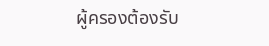ผู้ครองต้องรับ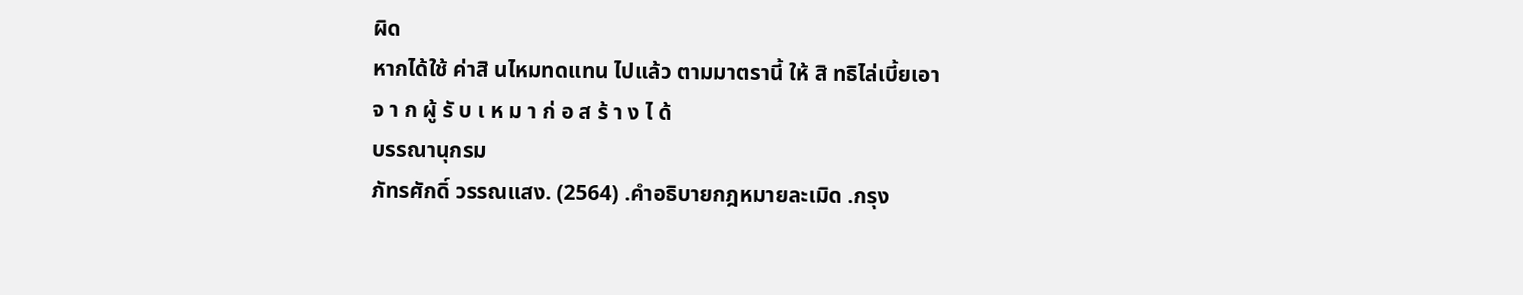ผิด
หากได้ใช้ ค่าสิ นไหมทดแทน ไปแล้ว ตามมาตรานี้ ให้ สิ ทธิไล่เบี้ยเอา
จ า ก ผู้ รั บ เ ห ม า ก่ อ ส ร้ า ง ไ ด้
บรรณานุกรม
ภัทรศักดิ์ วรรณแสง. (2564) .คำอธิบายกฎหมายละเมิด .กรุง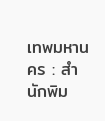เทพมหานคร : สำนักพิม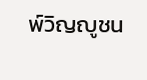พ์วิญญูชน